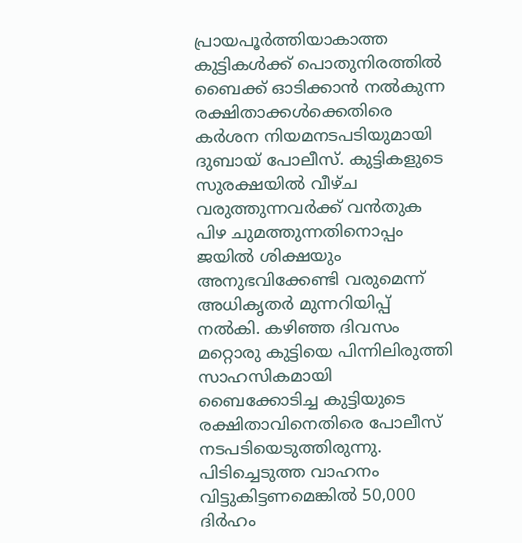പ്രായപൂർത്തിയാകാത്ത കുട്ടികൾക്ക് പൊതുനിരത്തിൽ ബൈക്ക് ഓടിക്കാൻ നൽകുന്ന രക്ഷിതാക്കൾക്കെതിരെ കർശന നിയമനടപടിയുമായി ദുബായ് പോലീസ്. കുട്ടികളുടെ സുരക്ഷയിൽ വീഴ്ച വരുത്തുന്നവർക്ക് വൻതുക പിഴ ചുമത്തുന്നതിനൊപ്പം ജയിൽ ശിക്ഷയും അനുഭവിക്കേണ്ടി വരുമെന്ന് അധികൃതർ മുന്നറിയിപ്പ് നൽകി. കഴിഞ്ഞ ദിവസം മറ്റൊരു കുട്ടിയെ പിന്നിലിരുത്തി സാഹസികമായി ബൈക്കോടിച്ച കുട്ടിയുടെ രക്ഷിതാവിനെതിരെ പോലീസ് നടപടിയെടുത്തിരുന്നു. പിടിച്ചെടുത്ത വാഹനം വിട്ടുകിട്ടണമെങ്കിൽ 50,000 ദിർഹം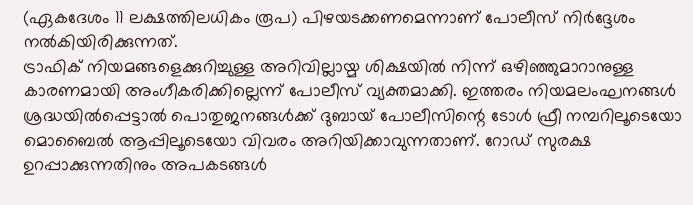(ഏകദേശം 11 ലക്ഷത്തിലധികം രൂപ) പിഴയടക്കണമെന്നാണ് പോലീസ് നിർദ്ദേശം നൽകിയിരിക്കുന്നത്.
ട്രാഫിക് നിയമങ്ങളെക്കുറിച്ചുള്ള അറിവില്ലായ്മ ശിക്ഷയിൽ നിന്ന് ഒഴിഞ്ഞുമാറാനുള്ള കാരണമായി അംഗീകരിക്കില്ലെന്ന് പോലീസ് വ്യക്തമാക്കി. ഇത്തരം നിയമലംഘനങ്ങൾ ശ്രദ്ധയിൽപ്പെട്ടാൽ പൊതുജനങ്ങൾക്ക് ദുബായ് പോലീസിന്റെ ടോൾ ഫ്രീ നമ്പറിലൂടെയോ മൊബൈൽ ആപ്പിലൂടെയോ വിവരം അറിയിക്കാവുന്നതാണ്. റോഡ് സുരക്ഷ ഉറപ്പാക്കുന്നതിനും അപകടങ്ങൾ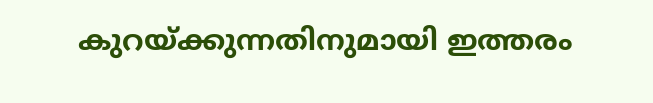കുറയ്ക്കുന്നതിനുമായി ഇത്തരം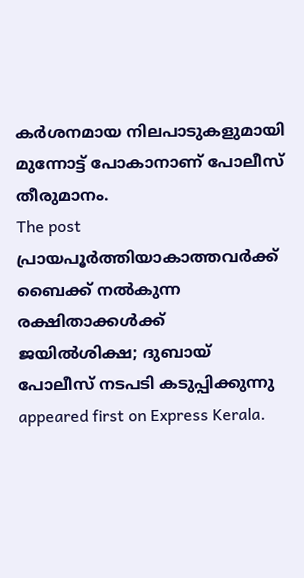കർശനമായ നിലപാടുകളുമായി മുന്നോട്ട് പോകാനാണ് പോലീസ് തീരുമാനം.
The post പ്രായപൂർത്തിയാകാത്തവർക്ക് ബൈക്ക് നൽകുന്ന രക്ഷിതാക്കൾക്ക് ജയിൽശിക്ഷ; ദുബായ് പോലീസ് നടപടി കടുപ്പിക്കുന്നു appeared first on Express Kerala.